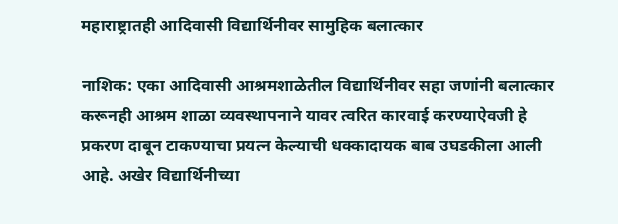महाराष्ट्रातही आदिवासी विद्यार्थिनीवर सामुहिक बलात्कार

नाशिक: एका आदिवासी आश्रमशाळेतील विद्यार्थिनीवर सहा जणांनी बलात्कार करूनही आश्रम शाळा व्यवस्थापनाने यावर त्वरित कारवाई करण्याऐवजी हे प्रकरण दाबून टाकण्याचा प्रयत्न केल्याची धक्कादायक बाब उघडकीला आली आहे. अखेर विद्यार्थिनीच्या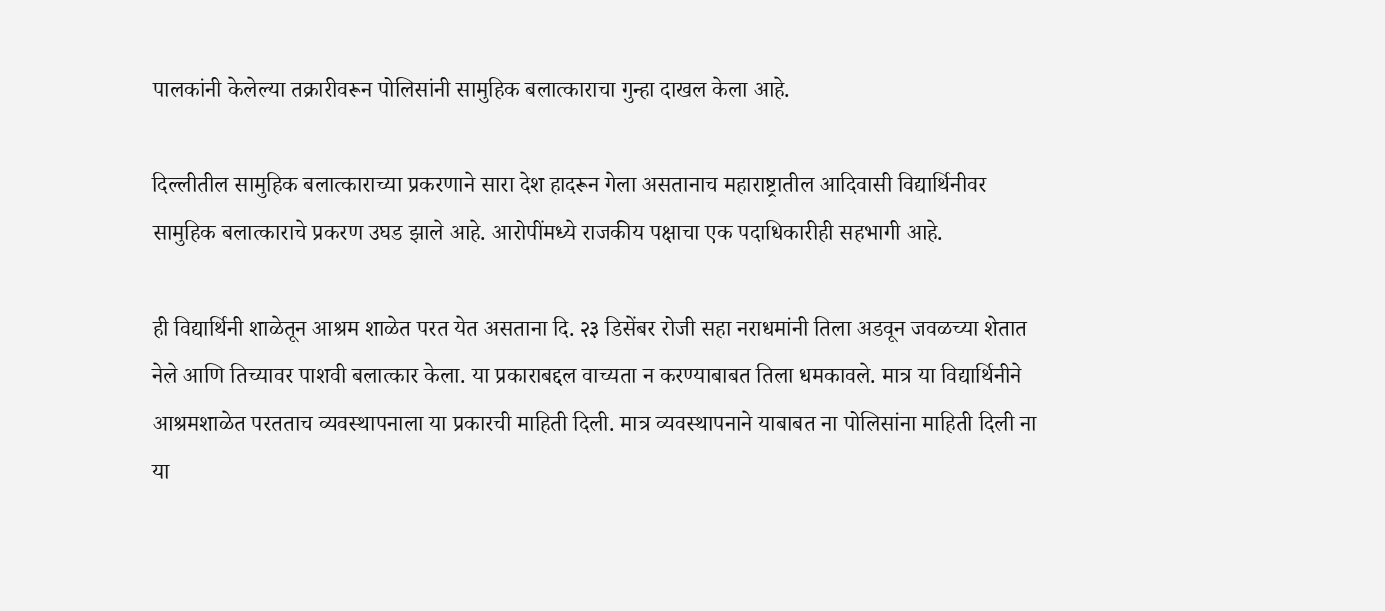पालकांनी केलेल्या तक्रारीवरून पोलिसांनी सामुहिक बलात्काराचा गुन्हा दाखल केला आहे.

दिल्लीतील सामुहिक बलात्काराच्या प्रकरणाने सारा देश हादरून गेला असतानाच महाराष्ट्रातील आदिवासी विद्यार्थिनीवर सामुहिक बलात्काराचे प्रकरण उघड झाले आहे. आरोपींमध्ये राजकीय पक्षाचा एक पदाधिकारीही सहभागी आहे.

ही विद्यार्थिनी शाळेतून आश्रम शाळेत परत येत असताना दि. २३ डिसेंबर रोजी सहा नराधमांनी तिला अडवून जवळच्या शेतात नेले आणि तिच्यावर पाशवी बलात्कार केला. या प्रकाराबद्दल वाच्यता न करण्याबाबत तिला धमकावले. मात्र या विद्यार्थिनीने आश्रमशाळेत परतताच व्यवस्थापनाला या प्रकारची माहिती दिली. मात्र व्यवस्थापनाने याबाबत ना पोलिसांना माहिती दिली ना या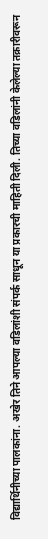विद्यार्थिनीच्या पालकांना. अखेर तिने आपल्या वडिलांशी संपर्क साधून या प्रकारची माहिती दिली. तिच्या वडिलांनी केलेल्या तक्रारीवरून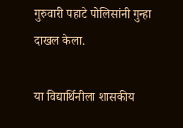गुरुवारी पहाटे पोलिसांनी गुन्हा दाखल केला.

या विद्यार्थिनीला शासकीय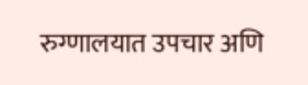रुग्णालयात उपचार अणि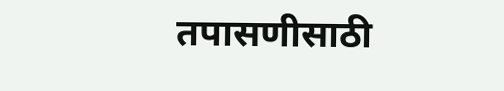तपासणीसाठी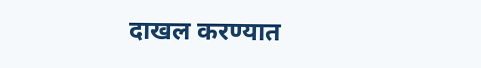दाखल करण्यात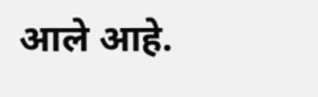आले आहे.